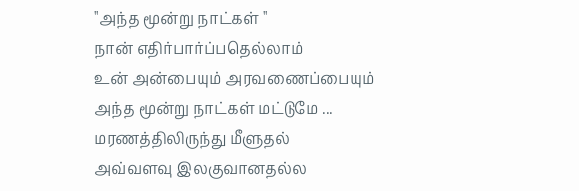''அந்த மூன்று நாட்கள் ''
நான் எதிர்பார்ப்பதெல்லாம்
உன் அன்பையும் அரவணைப்பையும்
அந்த மூன்று நாட்கள் மட்டுமே ...
மரணத்திலிருந்து மீளுதல்
அவ்வளவு இலகுவானதல்ல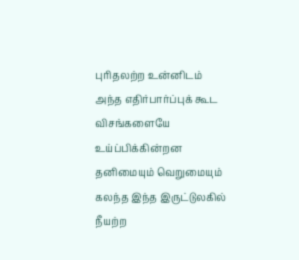புரிதலற்ற உன்னிடம்
அந்த எதிர்பார்ப்புக் கூட
விசங்களையே
உய்ப்பிக்கின்றன
தனிமையும் வெறுமையும்
கலந்த இந்த இருட்டுலகில்
நீயற்ற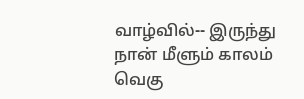வாழ்வில்-- இருந்து
நான் மீளும் காலம் வெகு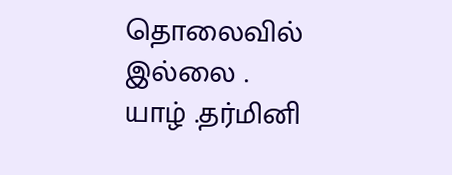தொலைவில் இல்லை .
யாழ் .தர்மினி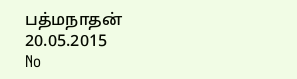பத்மநாதன்
20.05.2015
No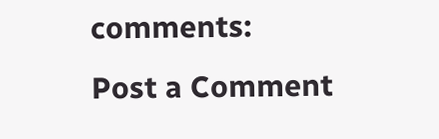comments:
Post a Comment